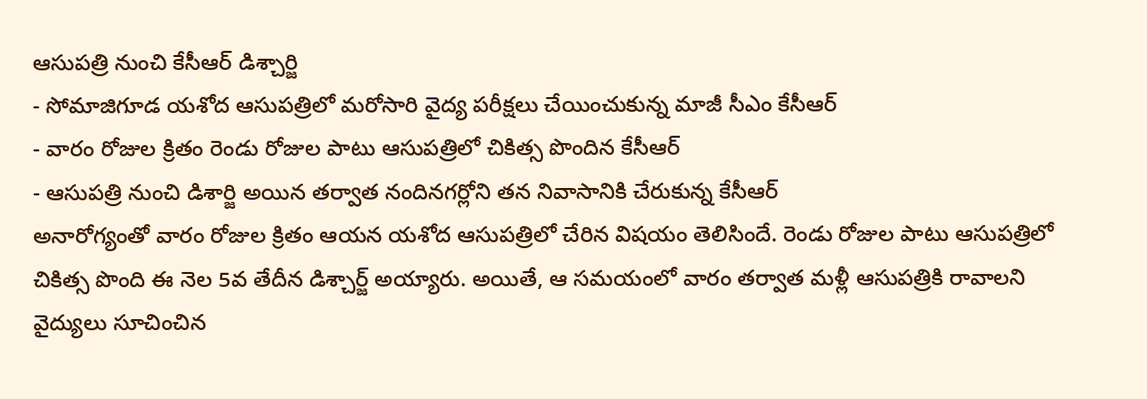ఆసుపత్రి నుంచి కేసీఆర్ డిశ్చార్జి
- సోమాజిగూడ యశోద ఆసుపత్రిలో మరోసారి వైద్య పరీక్షలు చేయించుకున్న మాజీ సీఎం కేసీఆర్
- వారం రోజుల క్రితం రెండు రోజుల పాటు ఆసుపత్రిలో చికిత్స పొందిన కేసీఆర్
- ఆసుపత్రి నుంచి డిశార్జి అయిన తర్వాత నందినగర్లోని తన నివాసానికి చేరుకున్న కేసీఆర్
అనారోగ్యంతో వారం రోజుల క్రితం ఆయన యశోద ఆసుపత్రిలో చేరిన విషయం తెలిసిందే. రెండు రోజుల పాటు ఆసుపత్రిలో చికిత్స పొంది ఈ నెల 5వ తేదీన డిశ్చార్జ్ అయ్యారు. అయితే, ఆ సమయంలో వారం తర్వాత మళ్లీ ఆసుపత్రికి రావాలని వైద్యులు సూచించిన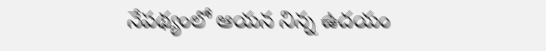నేపథ్యంలో ఆయన నిన్న ఉదయం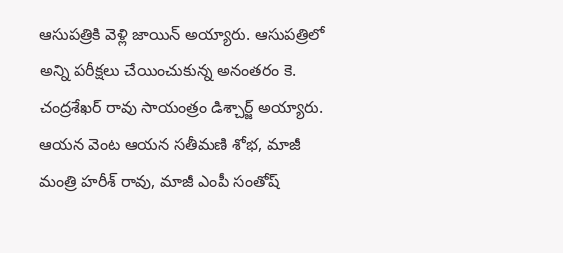ఆసుపత్రికి వెళ్లి జాయిన్ అయ్యారు. ఆసుపత్రిలో అన్ని పరీక్షలు చేయించుకున్న అనంతరం కె. చంద్రశేఖర్ రావు సాయంత్రం డిశ్చార్జ్ అయ్యారు. ఆయన వెంట ఆయన సతీమణి శోభ, మాజీ మంత్రి హరీశ్ రావు, మాజీ ఎంపీ సంతోష్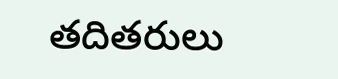తదితరులు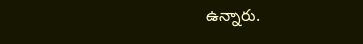ఉన్నారు.